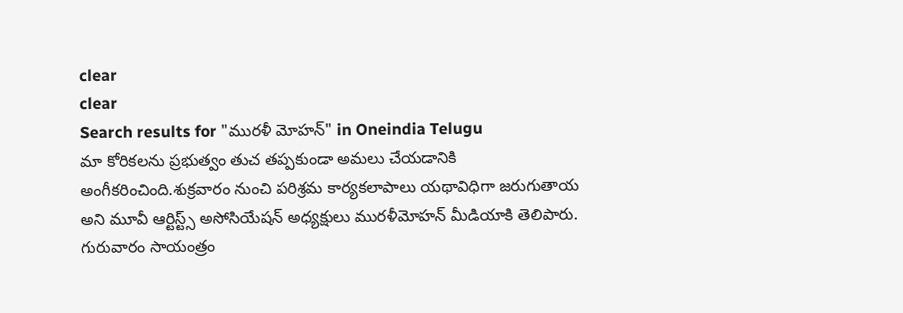clear
clear
Search results for "మురళీ మోహన్" in Oneindia Telugu
మా కోరికలను ప్రభుత్వం తుచ తప్పకుండా అమలు చేయడానికి అంగీకరించింది.శుక్రవారం నుంచి పరిశ్రమ కార్యకలాపాలు యథావిధిగా జరుగుతాయ అని మూవీ ఆర్టిస్ట్స్‌ అసోసియేషన్‌ అధ్యక్షులు మురళీమోహన్‌ మీడియాకి తెలిపారు. గురువారం సాయంత్రం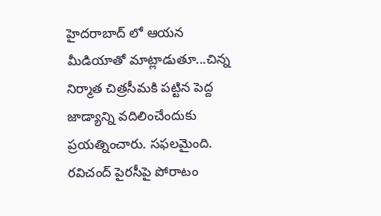హైదరాబాద్‌ లో ఆయన మీడియాతో మాట్లాడుతూ...చిన్న నిర్మాత చిత్రసీమకి పట్టిన పెద్ద జాడ్యాన్ని వదిలించేందుకు ప్రయత్నించారు. సఫలమైంది. రవిచంద్‌ పైరసీపై పోరాటం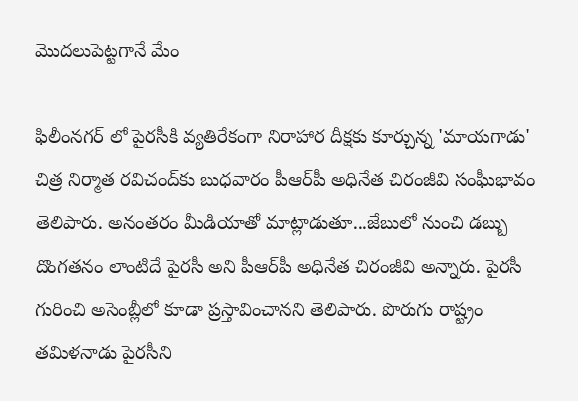మొదలుపెట్టగానే మేం

ఫిలీంనగర్ ‌లో పైరసీకి వ్యతిరేకంగా నిరాహార దీక్షకు కూర్చున్న 'మాయగాడు' చిత్ర నిర్మాత రవిచంద్‌కు బుధవారం పీఆర్‌పీ అధినేత చిరంజీవి సంఘీభావం తెలిపారు. అనంతరం మీడియాతో మాట్లాడుతూ...జేబులో నుంచి డబ్బు దొంగతనం లాంటిదే పైరసీ అని పీఆర్‌పీ అధినేత చిరంజీవి అన్నారు. పైరసీ గురించి అసెంబ్లీలో కూడా ప్రస్తావించానని తెలిపారు. పొరుగు రాష్ట్రం తమిళనాడు పైరసీని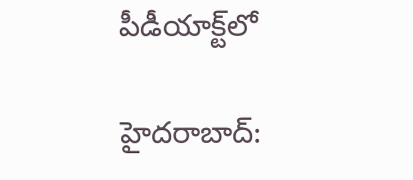పీడీయాక్ట్‌లో

హైదరాబాద్: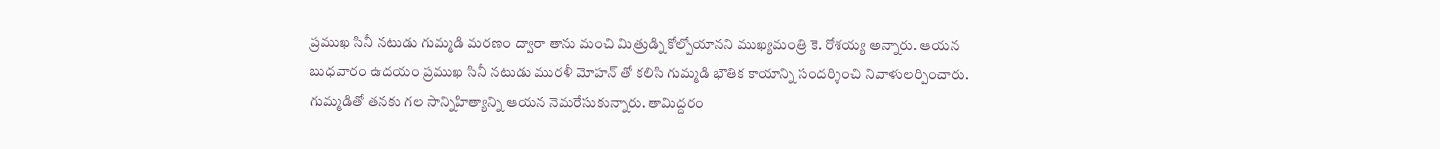ప్రముఖ సినీ నటుడు గుమ్మడి మరణం ద్వారా తాను మంచి మిత్రుడ్ని కోల్పోయానని ముఖ్యమంత్రి కె. రోశయ్య అన్నారు. ఆయన బుధవారం ఉదయం ప్రముఖ సినీ నటుడు మురళీ మోహన్ తో కలిసి గుమ్మడి భౌతిక కాయాన్ని సందర్శించి నివాళులర్పించారు. గుమ్మడితో తనకు గల సాన్నిహిత్యాన్ని ఆయన నెమరేసుకున్నారు. తామిద్దరం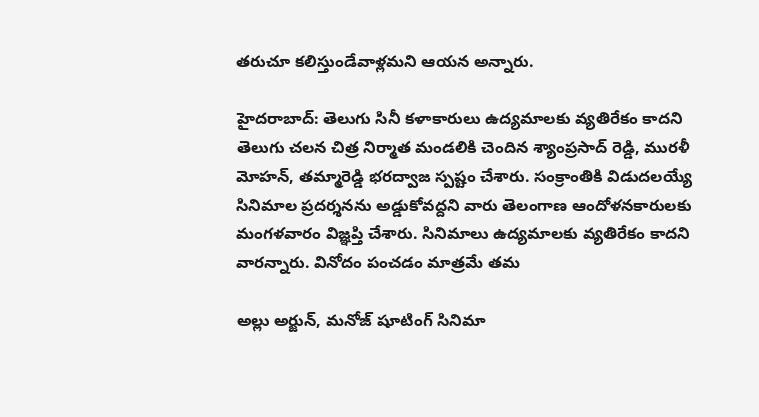తరుచూ కలిస్తుండేవాళ్లమని ఆయన అన్నారు.

హైదరాబాద్: తెలుగు సినీ కళాకారులు ఉద్యమాలకు వ్యతిరేకం కాదని తెలుగు చలన చిత్ర నిర్మాత మండలికి చెందిన శ్యాంప్రసాద్ రెడ్డి, మురళీ మోహన్, తమ్మారెడ్డి భరద్వాజ స్పష్టం చేశారు. సంక్రాంతికి విడుదలయ్యే సినిమాల ప్రదర్శనను అడ్డుకోవద్దని వారు తెలంగాణ ఆందోళనకారులకు మంగళవారం విజ్ఞప్తి చేశారు. సినిమాలు ఉద్యమాలకు వ్యతిరేకం కాదని వారన్నారు. వినోదం పంచడం మాత్రమే తమ

అల్లు అర్జున్, మనోజ్ షూటింగ్ సినిమా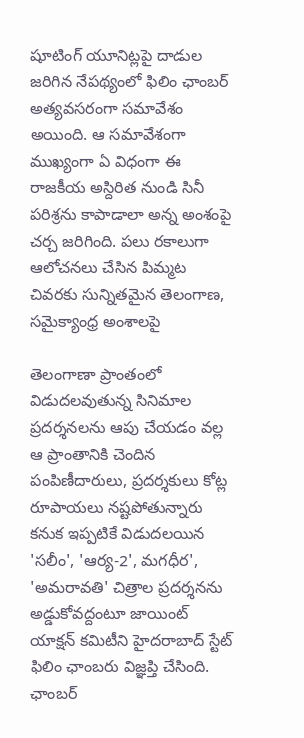షూటింగ్ యూనిట్లపై దాడుల జరిగిన నేపథ్యంలో ఫిలిం ఛాంబర్ అత్యవసరంగా సమావేశం అయింది. ఆ సమావేశంగా ముఖ్యంగా ఏ విధంగా ఈ రాజకీయ అస్దిరిత నుండి సినీ పరిశ్రను కాపాడాలా అన్న అంశంపై చర్చ జరిగింది. పలు రకాలుగా ఆలోచనలు చేసిన పిమ్మట చివరకు సున్నితమైన తెలంగాణ, సమైక్యాంధ్ర అంశాలపై

తెలంగాణా ప్రాంతంలో విడుదలవుతున్న సినిమాల ప్రదర్శనలను ఆపు చేయడం వల్ల ఆ ప్రాంతానికి చెందిన పంపిణీదారులు, ప్రదర్శకులు కోట్ల రూపాయలు నష్టపోతున్నారు కనుక ఇప్పటికే విడుదలయిన 'సలీం', 'ఆర్య-2', మగధీర', 'అమరావతి' చిత్రాల ప్రదర్శనను అడ్డుకోవద్దంటూ జాయింట్‌ యాక్షన్‌ కమిటీని హైదరాబాద్‌ స్టేట్‌ ఫిలిం ఛాంబరు విజ్ఞప్తి చేసింది. ఛాంబర్‌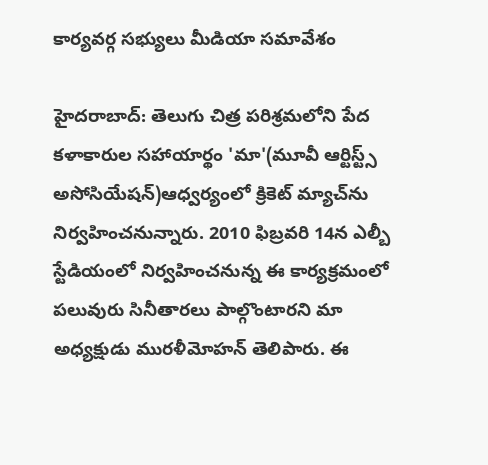కార్యవర్గ సభ్యులు మీడియా సమావేశం

హైదరాబాద్: తెలుగు చిత్ర పరిశ్రమలోని పేద కళాకారుల సహాయార్థం 'మా'(మూవీ ఆర్టిస్ట్స్ అసోసియేషన్)ఆధ్వర్యంలో క్రికెట్‌ మ్యాచ్‌ను నిర్వహించనున్నారు. 2010 ఫిబ్రవరి 14న ఎల్బీ స్టేడియంలో నిర్వహించనున్న ఈ కార్యక్రమంలో పలువురు సినీతారలు పాల్గొంటారని మా అధ్యక్షుడు మురళీమోహన్‌ తెలిపారు. ఈ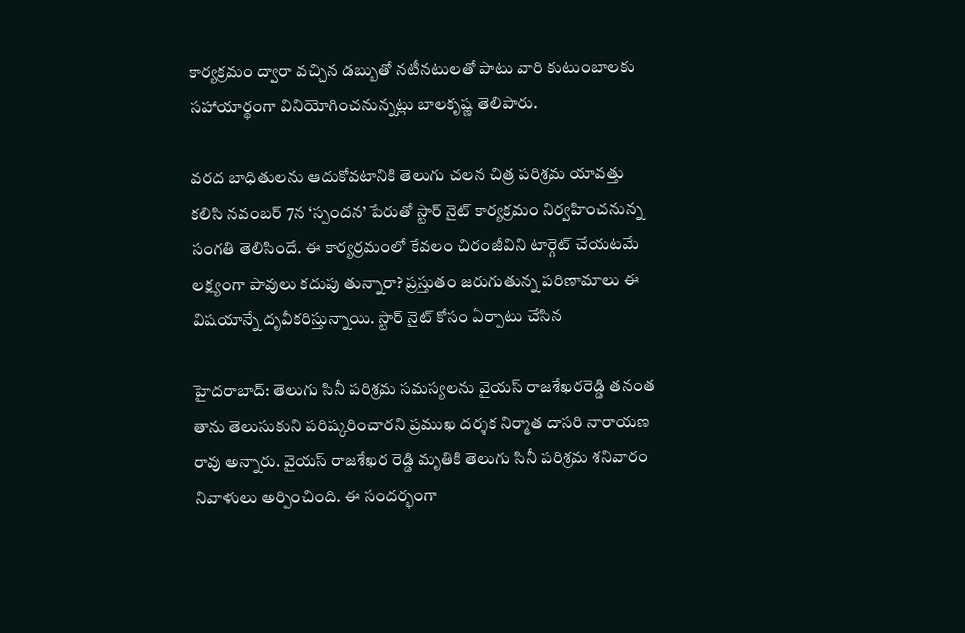కార్యక్రమం ద్వారా వచ్చిన డబ్బుతో నటీనటులతో పాటు వారి కుటుంబాలకు సహాయార్థంగా వినియోగించనున్నట్లు బాలకృష్ణ తెలిపారు.

వరద బాధితులను ఆదుకోవటానికి తెలుగు చలన చిత్ర పరిశ్రమ యావత్తు కలిసి నవంబర్ 7న ‘స్పందన’ పేరుతో స్టార్ నైట్ కార్యక్రమం నిర్వహించనున్న సంగతి తెలిసిందే. ఈ కార్యర్రమంలో కేవలం చిరంజీవిని టార్గెట్ చేయటమే లక్ష్యంగా పావులు కదుపు తున్నారా? ప్రస్తుతం జరుగుతున్న పరిణామాలు ఈ విషయాన్నే దృవీకరిస్తున్నాయి. స్టార్ నైట్ కోసం ఏర్పాటు చేసిన

హైదరాబాద్: తెలుగు సినీ పరిశ్రమ సమస్యలను వైయస్ రాజశేఖరరెడ్డి తనంత తాను తెలుసుకుని పరిష్కరించారని ప్రముఖ దర్శక నిర్మాత దాసరి నారాయణ రావు అన్నారు. వైయస్ రాజశేఖర రెడ్డి మృతికి తెలుగు సినీ పరిశ్రమ శనివారం నివాళులు అర్పించింది. ఈ సందర్భంగా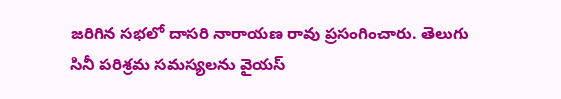జరిగిన సభలో దాసరి నారాయణ రావు ప్రసంగించారు. తెలుగు సినీ పరిశ్రమ సమస్యలను వైయస్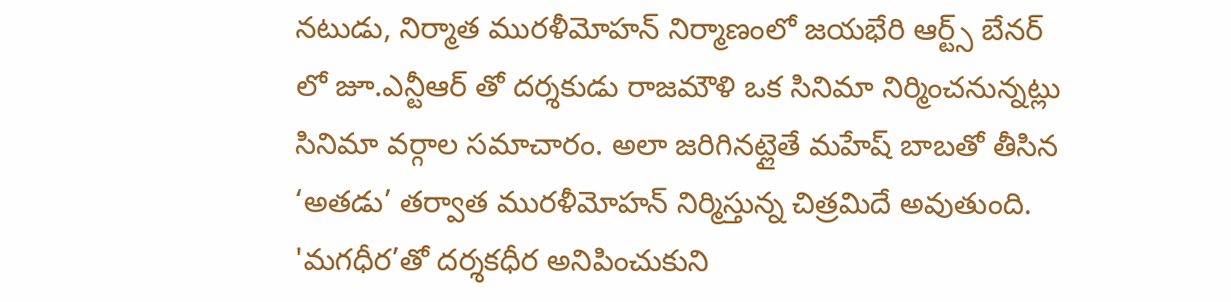నటుడు, నిర్మాత మురళీమోహన్ నిర్మాణంలో జయభేరి ఆర్ట్స్ బేనర్ లో జూ.ఎన్టీఆర్ తో దర్శకుడు రాజమౌళి ఒక సినిమా నిర్మించనున్నట్లు సినిమా వర్గాల సమాచారం. అలా జరిగినట్లైతే మహేష్ బాబతో తీసిన ‘అతడు’ తర్వాత మురళీమోహన్ నిర్మిస్తున్న చిత్రమిదే అవుతుంది. 'మగధీర’తో దర్శకధీర అనిపించుకుని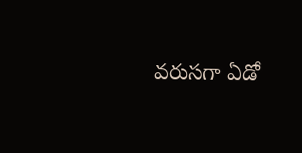వరుసగా ఏడో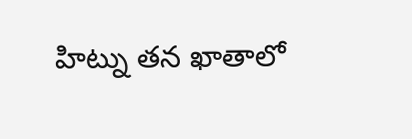హిట్ను తన ఖాతాలో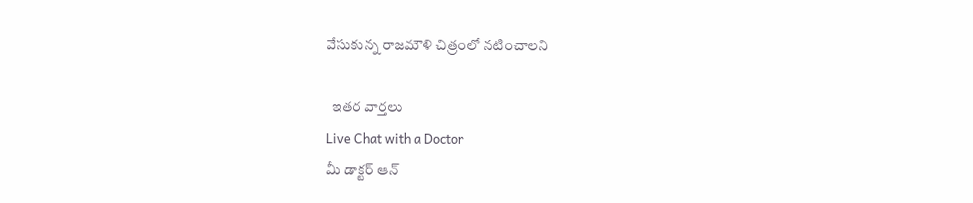వేసుకున్న రాజమౌళి చిత్రంలో నటించాలని

  ఇతర వార్తలు
Live Chat with a Doctor
మీ డాక్టర్ ఆన్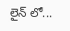లైన్ లో...